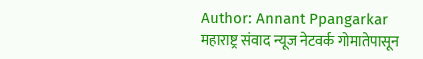Author: Annant Ppangarkar
महाराष्ट्र संवाद न्यूज नेटवर्क गोमातेपासून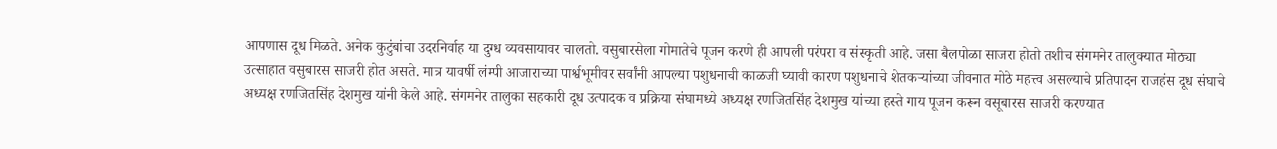आपणास दूध मिळते. अनेक कुटुंबांचा उदरनिर्वाह या दुग्ध व्यवसायावर चालतो. वसुबारसेला गोमातेचे पूजन करणे ही आपली परंपरा व संस्कृती आहे. जसा बैलपोळा साजरा होतो तशीच संगमनेर तालुक्यात मोठ्या उत्साहात वसुबारस साजरी होत असते. मात्र यावर्षी लंम्पी आजाराच्या पार्श्वभूमीवर सर्वांनी आपल्या पशुधनाची काळजी घ्यावी कारण पशुधनाचे शेतकऱ्यांच्या जीवनात मोठे महत्त्व असल्याचे प्रतिपादन राजहंस दूध संघाचे अध्यक्ष रणजितसिंह देशमुख यांनी केले आहे. संगमनेर तालुका सहकारी दूध उत्पादक व प्रक्रिया संघामध्ये अध्यक्ष रणजितसिंह देशमुख यांच्या हस्ते गाय पूजन करून वसूबारस साजरी करण्यात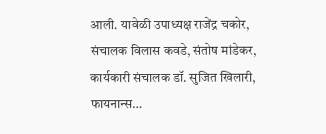आली. यावेळी उपाध्यक्ष राजेंद्र चकोर, संचालक विलास कवडे, संतोष मांडेकर, कार्यकारी संचालक डॉ. सुजित खिलारी, फायनान्स…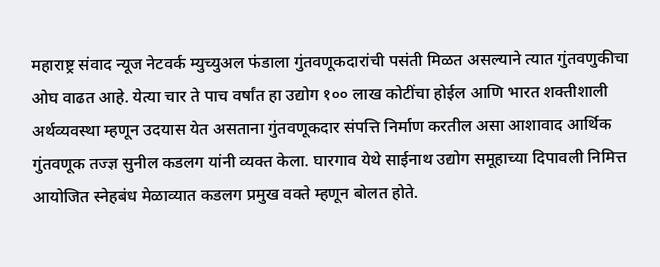महाराष्ट्र संवाद न्यूज नेटवर्क म्युच्युअल फंडाला गुंतवणूकदारांची पसंती मिळत असल्याने त्यात गुंतवणुकीचा ओघ वाढत आहे. येत्या चार ते पाच वर्षांत हा उद्योग १०० लाख कोटींचा होईल आणि भारत शक्तीशाली अर्थव्यवस्था म्हणून उदयास येत असताना गुंतवणूकदार संपत्ति निर्माण करतील असा आशावाद आर्थिक गुंतवणूक तज्ज्ञ सुनील कडलग यांनी व्यक्त केला. घारगाव येथे साईनाथ उद्योग समूहाच्या दिपावली निमित्त आयोजित स्नेहबंध मेळाव्यात कडलग प्रमुख वक्ते म्हणून बोलत होते.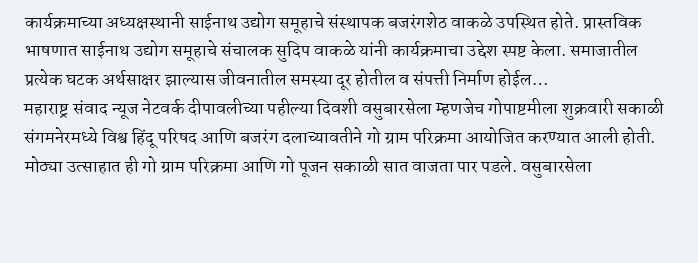कार्यक्रमाच्या अध्यक्षस्थानी साईनाथ उद्योग समूहाचे संस्थापक बजरंगशेठ वाकळे उपस्थित होते. प्रास्तविक भाषणात साईनाथ उद्योग समूहाचे संचालक सुदिप वाकळे यांनी कार्यक्रमाचा उद्देश स्पष्ट केला. समाजातील प्रत्येक घटक अर्थसाक्षर झाल्यास जीवनातील समस्या दूर होतील व संपत्ती निर्माण होईल…
महाराष्ट्र संवाद न्यूज नेटवर्क दीपावलीच्या पहील्या दिवशी वसुबारसेला म्हणजेच गोपाष्टमीला शुक्रवारी सकाळी संगमनेरमध्ये विश्व हिंदू परिषद आणि बजरंग दलाच्यावतीने गो ग्राम परिक्रमा आयोजित करण्यात आली होती. मोठ्या उत्साहात ही गो ग्राम परिक्रमा आणि गो पूजन सकाळी सात वाजता पार पडले. वसुबारसेला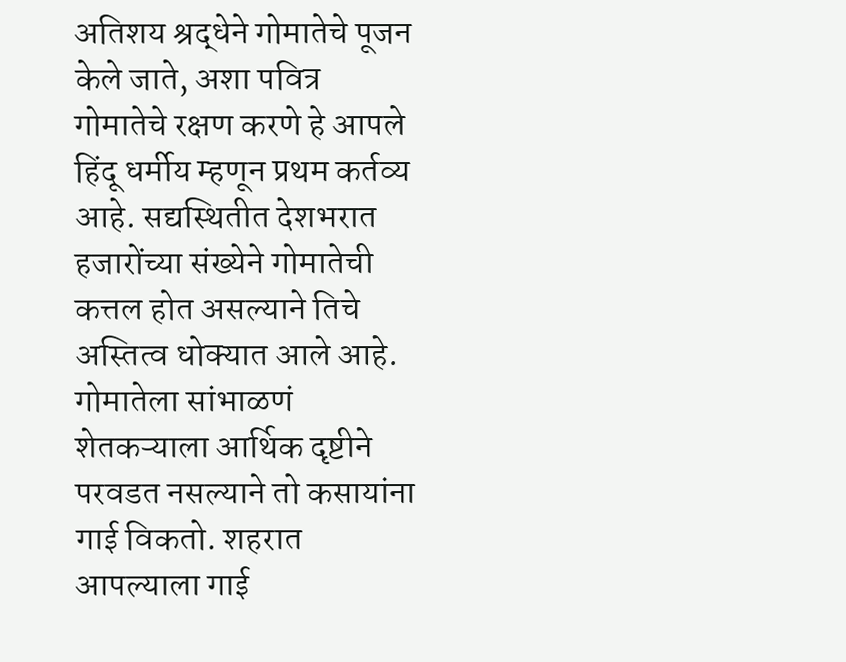अतिशय श्रद्धेने गोमातेचे पूजन केले जाते, अशा पवित्र गोमातेचे रक्षण करणे हे आपले हिंदू धर्मीय म्हणून प्रथम कर्तव्य आहे. सद्यस्थितीत देशभरात हजारोंच्या संख्येने गोमातेची कत्तल होत असल्याने तिचे अस्तित्व धोक्यात आले आहे. गोमातेला सांभाळणं शेतकऱ्याला आर्थिक दृष्टीने परवडत नसल्याने तो कसायांना गाई विकतो. शहरात आपल्याला गाई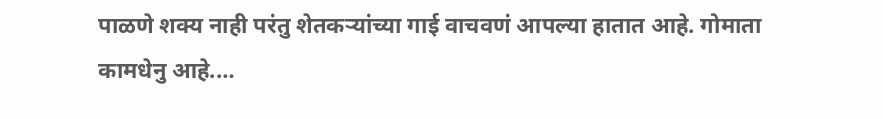पाळणे शक्य नाही परंतु शेतकऱ्यांच्या गाई वाचवणं आपल्या हातात आहे. गोमाता कामधेनु आहे.…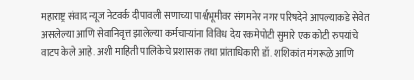महाराष्ट्र संवाद न्यूज नेटवर्क दीपावली सणाच्या पार्श्वभूमीवर संगमनेर नगर परिषदेने आपल्याकडे सेवेत असलेल्या आणि सेवानिवृत्त झालेल्या कर्मचाऱ्यांना विविध देय रकमेपोटी सुमारे एक कोटी रुपयांचे वाटप केले आहे. अशी माहिती पालिकेचे प्रशासक तथा प्रांताधिकारी डॉ. शशिकांत मंगरूळे आणि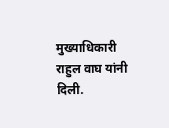मुख्याधिकारी राहुल वाघ यांनी दिली.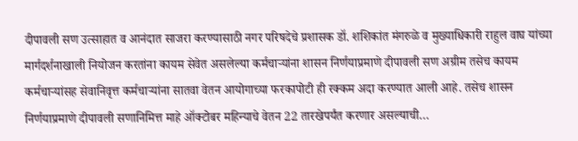दीपावली सण उत्साहात व आनंदात साजरा करण्यासाठी नगर परिषदेचे प्रशासक डॉ. शशिकांत मंगरुळे व मुख्याधिकारी राहुल वाघ यांच्या मार्गदर्शनाखाली नियोजन करतांना कायम सेवेत असलेल्या कर्मचाऱ्यांना शासन निर्णयाप्रमाणे दीपावली सण अग्रीम तसेच कायम कर्मचाऱ्यांसह सेवानिवृत्त कर्मचाऱ्यांना सातवा वेतन आयोगाच्या फरकापोटी ही रक्कम अदा करण्यात आली आहे. तसेच शासन निर्णयाप्रमाणे दीपावली सणानिमित्त माहे ऑक्टोबर महिन्याचे वेतन 22 तारखेपर्यंत करणार असल्याची…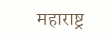महाराष्ट्र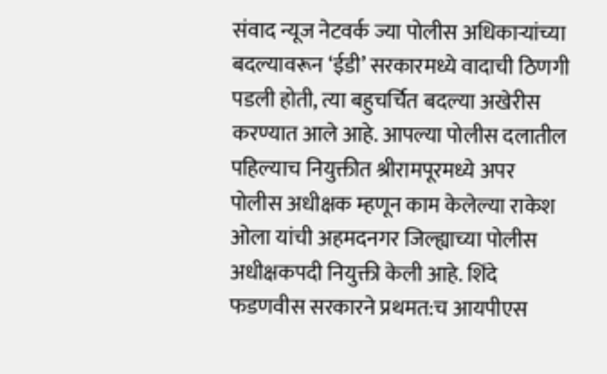संवाद न्यूज नेटवर्क ज्या पोलीस अधिकाऱ्यांच्या बदल्यावरून ‘ईडी’ सरकारमध्ये वादाची ठिणगी पडली होती, त्या बहुचर्चित बदल्या अखेरीस करण्यात आले आहे. आपल्या पोलीस दलातील पहिल्याच नियुक्तीत श्रीरामपूरमध्ये अपर पोलीस अधीक्षक म्हणून काम केलेल्या राकेश ओला यांची अहमदनगर जिल्ह्याच्या पोलीस अधीक्षकपदी नियुक्ती केली आहे. शिंदे फडणवीस सरकारने प्रथमत:च आयपीएस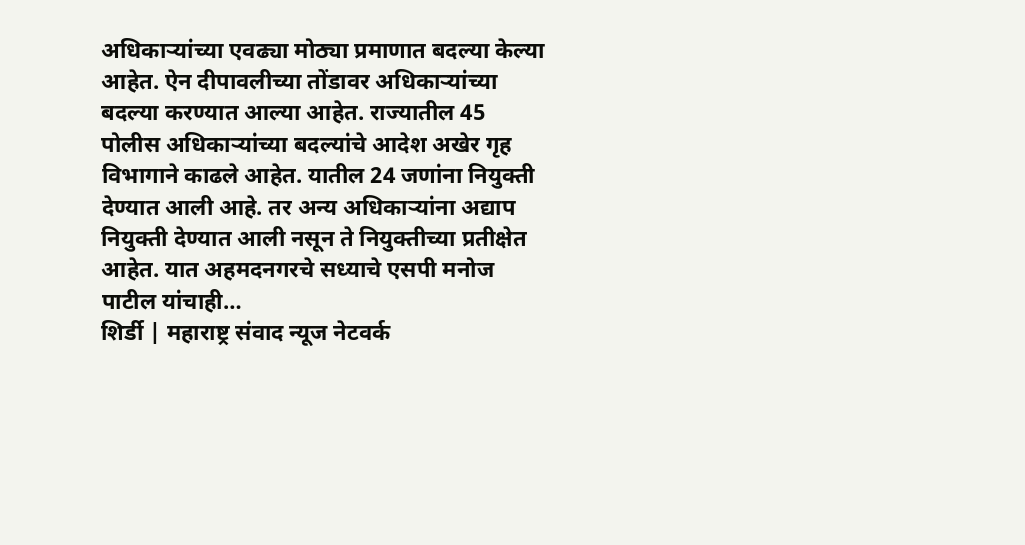अधिकाऱ्यांच्या एवढ्या मोठ्या प्रमाणात बदल्या केल्या आहेत. ऐन दीपावलीच्या तोंडावर अधिकाऱ्यांच्या बदल्या करण्यात आल्या आहेत. राज्यातील 45 पोलीस अधिकाऱ्यांच्या बदल्यांचे आदेश अखेर गृह विभागाने काढले आहेत. यातील 24 जणांना नियुक्ती देण्यात आली आहे. तर अन्य अधिकाऱ्यांना अद्याप नियुक्ती देण्यात आली नसून ते नियुक्तीच्या प्रतीक्षेत आहेत. यात अहमदनगरचे सध्याचे एसपी मनोज पाटील यांचाही…
शिर्डी | महाराष्ट्र संवाद न्यूज नेटवर्क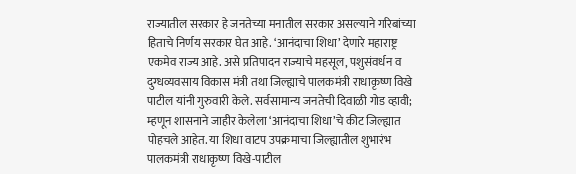राज्यातील सरकार हे जनतेच्या मनातील सरकार असल्याने गरिबांच्या हिताचे निर्णय सरकार घेत आहे. ‘आनंदाचा शिधा’ देणारे महाराष्ट्र एकमेव राज्य आहे. असे प्रतिपादन राज्याचे महसूल, पशुसंवर्धन व दुग्धव्यवसाय विकास मंत्री तथा जिल्ह्याचे पालकमंत्री राधाकृष्ण विखे पाटील यांनी गुरुवारी केले. सर्वसामान्य जनतेची दिवाळी गोड व्हावी; म्हणून शासनाने जाहीर केलेला ‘आनंदाचा शिधा’चे कीट जिल्ह्यात पोहचले आहेत. या शिधा वाटप उपक्रमाचा जिल्ह्यातील शुभारंभ पालकमंत्री राधाकृष्ण विखे-पाटील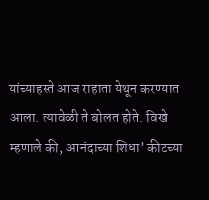यांच्याहस्ते आज राहाता येथून करण्यात आला. त्यावेळी ते बोलत होते. विखे म्हणाले की, आनंदाच्या शिधा’ कीटच्या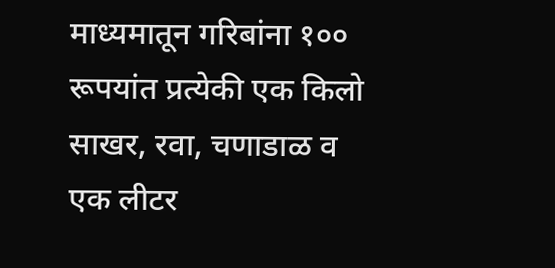माध्यमातून गरिबांना १०० रूपयांत प्रत्येकी एक किलो साखर, रवा, चणाडाळ व एक लीटर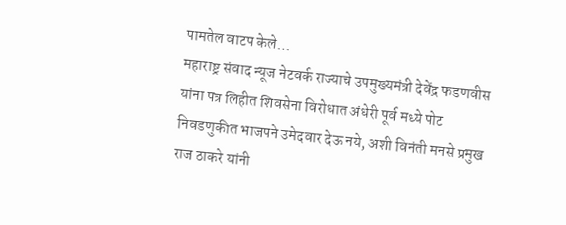पामतेल वाटप केले…
महाराष्ट्र संवाद न्यूज नेटवर्क राज्याचे उपमुख्यमंत्री देवेंद्र फडणवीस यांना पत्र लिहीत शिवसेना विरोधात अंधेरी पूर्व मध्ये पोट निवडणुकीत भाजपने उमेदवार देऊ नये, अशी विनंती मनसे प्रमुख राज ठाकरे यांनी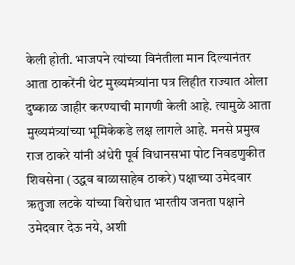केली होती. भाजपने त्यांच्या विनंतीला मान दिल्यानंतर आता ठाकरेंनी थेट मुख्यमंत्र्यांना पत्र लिहीत राज्यात ओला दुष्काळ जाहीर करण्याची मागणी केली आहे. त्यामुळे आता मुख्यमंत्र्यांच्या भूमिकेकडे लक्ष लागले आहे. मनसे प्रमुख राज ठाकरे यांनी अंधेरी पूर्व विधानसभा पोट निवडणुकीत शिवसेना (उद्धव बाळासाहेब ठाकरे) पक्षाच्या उमेदवार ऋतुजा लटके यांच्या विरोधात भारतीय जनता पक्षाने उमेदवार देऊ नये, अशी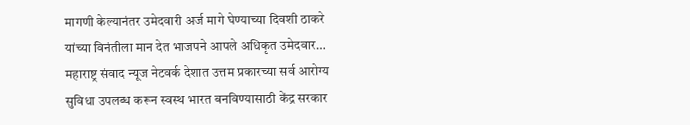मागणी केल्यानंतर उमेदवारी अर्ज मागे घेण्याच्या दिवशी ठाकरे यांच्या विनंतीला मान देत भाजपने आपले अधिकृत उमेदवार…
महाराष्ट्र संवाद न्यूज नेटवर्क देशात उत्तम प्रकारच्या सर्व आरोग्य सुविधा उपलब्ध करून स्वस्थ भारत बनविण्यासाठी केंद्र सरकार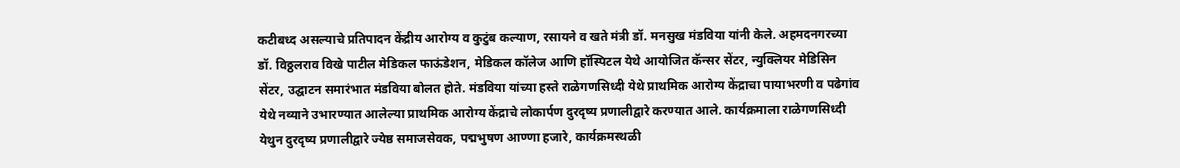कटीबध्द असल्याचे प्रतिपादन केंद्रीय आरोग्य व कुटुंब कल्याण, रसायने व खते मंत्री डॉ. मनसुख मंडविया यांनी केले. अहमदनगरच्या डॉ. विठ्ठलराव विखे पाटील मेडिकल फाऊंडेशन, मेडिकल कॉलेज आणि हॉस्पिटल येथे आयोजित कॅन्सर सेंटर, न्युक्लियर मेडिसिन सेंटर, उद्घाटन समारंभात मंडविया बोलत होते. मंडविया यांच्या हस्ते राळेगणसिध्दी येथे प्राथमिक आरोग्य केंद्राचा पायाभरणी व पढेगांव येथे नव्याने उभारण्यात आलेल्या प्राथमिक आरोग्य केंद्राचे लोकार्पण दुरदृष्य प्रणालीद्वारे करण्यात आले. कार्यक्रमाला राळेगणसिध्दी येथुन दुरदृष्य प्रणालीद्वारे ज्येष्ठ समाजसेवक, पद्मभुषण आण्णा हजारे, कार्यक्रमस्थळी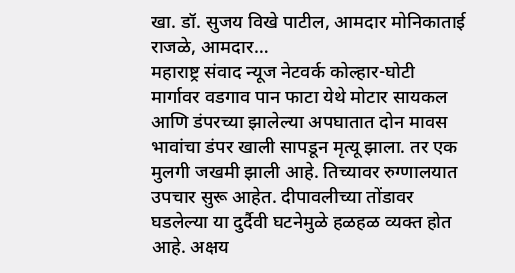खा. डॉ. सुजय विखे पाटील, आमदार मोनिकाताई राजळे, आमदार…
महाराष्ट्र संवाद न्यूज नेटवर्क कोल्हार-घोटी मार्गावर वडगाव पान फाटा येथे मोटार सायकल आणि डंपरच्या झालेल्या अपघातात दोन मावस भावांचा डंपर खाली सापडून मृत्यू झाला. तर एक मुलगी जखमी झाली आहे. तिच्यावर रुग्णालयात उपचार सुरू आहेत. दीपावलीच्या तोंडावर घडलेल्या या दुर्दैवी घटनेमुळे हळहळ व्यक्त होत आहे. अक्षय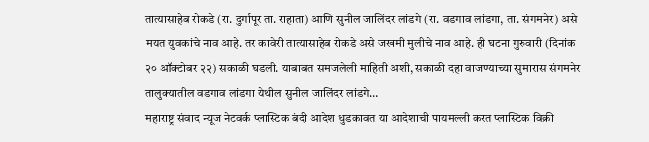तात्यासाहेब रोकडे (रा. दुर्गापूर ता. राहाता) आणि सुनील जालिंदर लांडगे (रा. वडगाव लांडगा, ता. संगमनेर) असे मयत युवकांचे नाव आहे. तर कावेरी तात्यासाहेब रोकडे असे जखमी मुलीचे नाव आहे. ही घटना गुरुवारी (दिनांक २० ऑक्टोबर २२) सकाळी घडली. याबाबत समजलेली माहिती अशी, सकाळी दहा वाजण्याच्या सुमारास संगमनेर तालुक्यातील वडगाव लांडगा येथील सुनील जालिंदर लांडगे…
महाराष्ट्र संवाद न्यूज नेटवर्क प्लास्टिक बंदी आदेश धुडकावत या आदेशाची पायमल्ली करत प्लास्टिक विक्री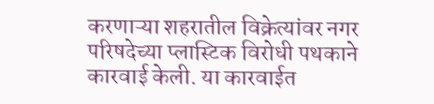करणाऱ्या शहरातील विक्रेत्यांवर नगर परिषदेच्या प्लास्टिक विरोधी पथकाने कारवाई केली. या कारवाईत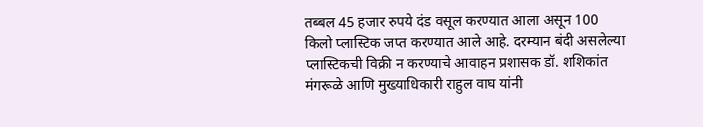तब्बल 45 हजार रुपये दंड वसूल करण्यात आला असून 100 किलो प्लास्टिक जप्त करण्यात आले आहे. दरम्यान बंदी असलेल्या प्लास्टिकची विक्री न करण्याचे आवाहन प्रशासक डॉ. शशिकांत मंगरूळे आणि मुख्याधिकारी राहुल वाघ यांनी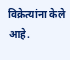विक्रेत्यांना केले आहे.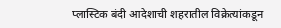प्लास्टिक बंदी आदेशाची शहरातील विक्रेत्यांकडून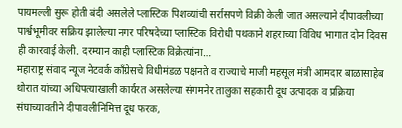पायमल्ली सुरू होती बंदी असलेले प्लास्टिक पिशव्यांची सर्रासपणे विक्री केली जात असल्याने दीपावलीच्या पार्श्वभूमीवर सक्रिय झालेल्या नगर परिषदेच्या प्लास्टिक विरोधी पथकाने शहराच्या विविध भागात दोन दिवस ही कारवाई केली. दरम्यान काही प्लास्टिक विक्रेत्यांना…
महाराष्ट्र संवाद न्यूज नेटवर्क काँग्रेसचे विधीमंडळ पक्षनते व राज्याचे माजी महसूल मंत्री आमदार बाळासाहेब थोरात यांच्या अधिपत्याखाली कार्यरत असलेल्या संगमनेर तालुका सहकारी दूध उत्पादक व प्रक्रिया संघाच्यावतीने दीपावलीनिमित्त दूध फरक,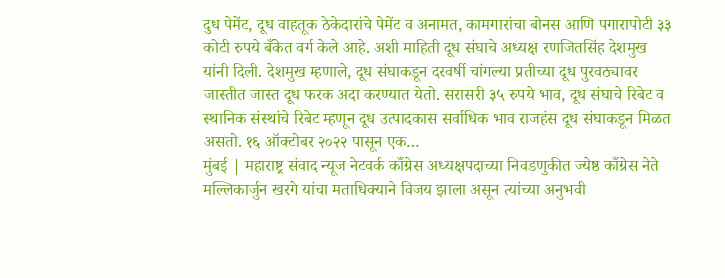दुध पेमेंट, दूध वाहतूक ठेकेदारांचे पेमेंट व अनामत, कामगारांचा बोनस आणि पगारापोटी ३३ कोटी रुपये बँकेत वर्ग केले आहे. अशी माहिती दूध संघाचे अध्यक्ष रणजितसिंह देशमुख यांनी दिली. देशमुख म्हणाले, दूध संघाकडून दरवर्षी चांगल्या प्रतीच्या दूध पुरवठ्यावर जास्तीत जास्त दूध फरक अदा करण्यात येतो. सरासरी ३५ रुपये भाव, दूध संघाचे रिबेट व स्थानिक संस्थांचे रिबेट म्हणून दूध उत्पादकास सर्वाधिक भाव राजहंस दूध संघाकडून मिळत असतो. १६ ऑक्टोबर २०२२ पासून एक…
मुंबई | महाराष्ट्र संवाद न्यूज नेटवर्क काँग्रेस अध्यक्षपदाच्या निवडणुकीत ज्येष्ठ काँग्रेस नेते मल्लिकार्जुन खरगे यांचा मताधिक्याने विजय झाला असून त्यांच्या अनुभवी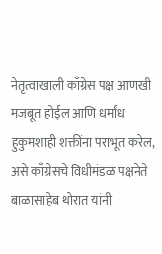नेतृत्वाखाली काँग्रेस पक्ष आणखी मजबूत होईल आणि धर्मांध हुकुमशाही शक्तींना पराभूत करेल, असे काँग्रेसचे विधीमंडळ पक्षनेते बाळासाहेब थोरात यांनी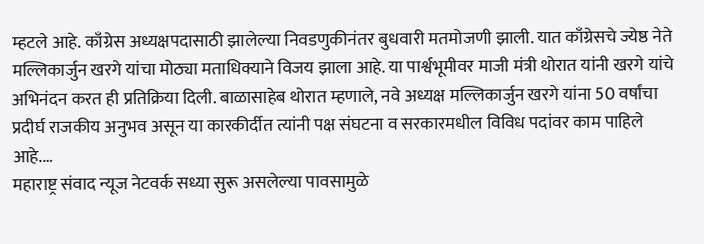म्हटले आहे. काँग्रेस अध्यक्षपदासाठी झालेल्या निवडणुकीनंतर बुधवारी मतमोजणी झाली. यात काँग्रेसचे ज्येष्ठ नेते मल्लिकार्जुन खरगे यांचा मोठ्या मताधिक्याने विजय झाला आहे. या पार्श्वभूमीवर माजी मंत्री थोरात यांनी खरगे यांचे अभिनंदन करत ही प्रतिक्रिया दिली. बाळासाहेब थोरात म्हणाले, नवे अध्यक्ष मल्लिकार्जुन खरगे यांना 50 वर्षांचा प्रदीर्घ राजकीय अनुभव असून या कारकीर्दीत त्यांनी पक्ष संघटना व सरकारमधील विविध पदांवर काम पाहिले आहे.…
महाराष्ट्र संवाद न्यूज नेटवर्क सध्या सुरू असलेल्या पावसामुळे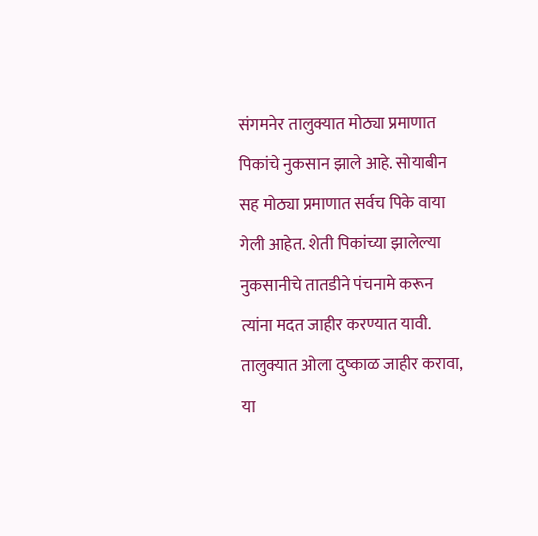संगमनेर तालुक्यात मोठ्या प्रमाणात पिकांचे नुकसान झाले आहे. सोयाबीन सह मोठ्या प्रमाणात सर्वच पिके वाया गेली आहेत. शेती पिकांच्या झालेल्या नुकसानीचे तातडीने पंचनामे करून त्यांना मदत जाहीर करण्यात यावी. तालुक्यात ओला दुष्काळ जाहीर करावा, या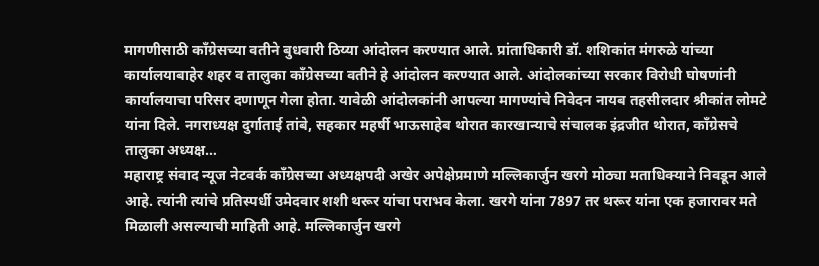मागणीसाठी काँग्रेसच्या वतीने बुधवारी ठिय्या आंदोलन करण्यात आले. प्रांताधिकारी डॉ. शशिकांत मंगरुळे यांच्या कार्यालयाबाहेर शहर व तालुका काँग्रेसच्या वतीने हे आंदोलन करण्यात आले. आंदोलकांच्या सरकार विरोधी घोषणांनी कार्यालयाचा परिसर दणाणून गेला होता. यावेळी आंदोलकांनी आपल्या मागण्यांचे निवेदन नायब तहसीलदार श्रीकांत लोमटे यांना दिले. नगराध्यक्ष दुर्गाताई तांबे, सहकार महर्षी भाऊसाहेब थोरात कारखान्याचे संचालक इंद्रजीत थोरात, काँग्रेसचे तालुका अध्यक्ष…
महाराष्ट्र संवाद न्यूज नेटवर्क काँग्रेसच्या अध्यक्षपदी अखेर अपेक्षेप्रमाणे मल्लिकार्जुन खरगे मोठ्या मताधिक्याने निवडून आले आहे. त्यांनी त्यांचे प्रतिस्पर्धी उमेदवार शशी थरूर यांचा पराभव केला. खरगे यांना 7897 तर थरूर यांना एक हजारावर मते मिळाली असल्याची माहिती आहे. मल्लिकार्जुन खरगे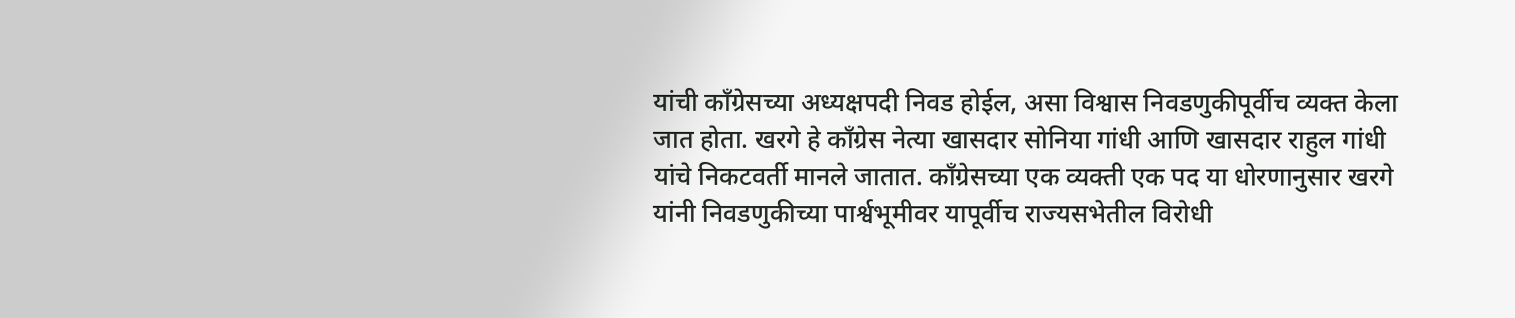यांची काँग्रेसच्या अध्यक्षपदी निवड होईल, असा विश्वास निवडणुकीपूर्वीच व्यक्त केला जात होता. खरगे हे काँग्रेस नेत्या खासदार सोनिया गांधी आणि खासदार राहुल गांधी यांचे निकटवर्ती मानले जातात. काँग्रेसच्या एक व्यक्ती एक पद या धोरणानुसार खरगे यांनी निवडणुकीच्या पार्श्वभूमीवर यापूर्वीच राज्यसभेतील विरोधी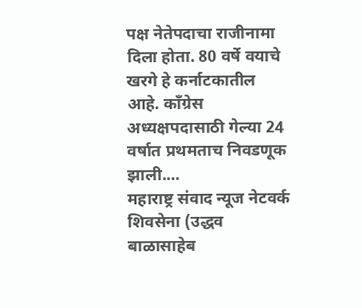पक्ष नेतेपदाचा राजीनामा दिला होता. 80 वर्षे वयाचे खरगे हे कर्नाटकातील आहे. काँग्रेस अध्यक्षपदासाठी गेल्या 24 वर्षात प्रथमताच निवडणूक झाली.…
महाराष्ट्र संवाद न्यूज नेटवर्क शिवसेना (उद्धव बाळासाहेब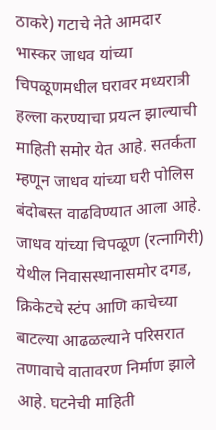ठाकरे) गटाचे नेते आमदार भास्कर जाधव यांच्या चिपळूणमधील घरावर मध्यरात्री हल्ला करण्याचा प्रयत्न झाल्याची माहिती समोर येत आहे. सतर्कता म्हणून जाधव यांच्या घरी पोलिस बंदोबस्त वाढविण्यात आला आहे. जाधव यांच्या चिपळूण (रत्नागिरी) येथील निवासस्थानासमोर दगड, क्रिकेटचे स्टंप आणि काचेच्या बाटल्या आढळल्याने परिसरात तणावाचे वातावरण निर्माण झाले आहे. घटनेची माहिती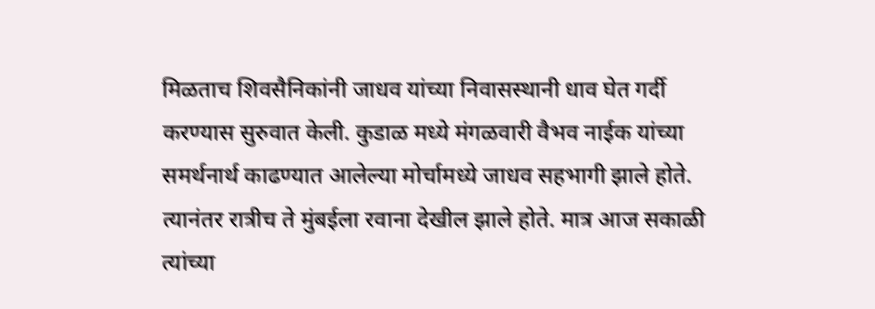मिळताच शिवसैनिकांनी जाधव यांच्या निवासस्थानी धाव घेत गर्दी करण्यास सुरुवात केली. कुडाळ मध्ये मंगळवारी वैभव नाईक यांच्या समर्थनार्थ काढण्यात आलेल्या मोर्चामध्ये जाधव सहभागी झाले होते. त्यानंतर रात्रीच ते मुंबईला रवाना देखील झाले होते. मात्र आज सकाळी त्यांच्या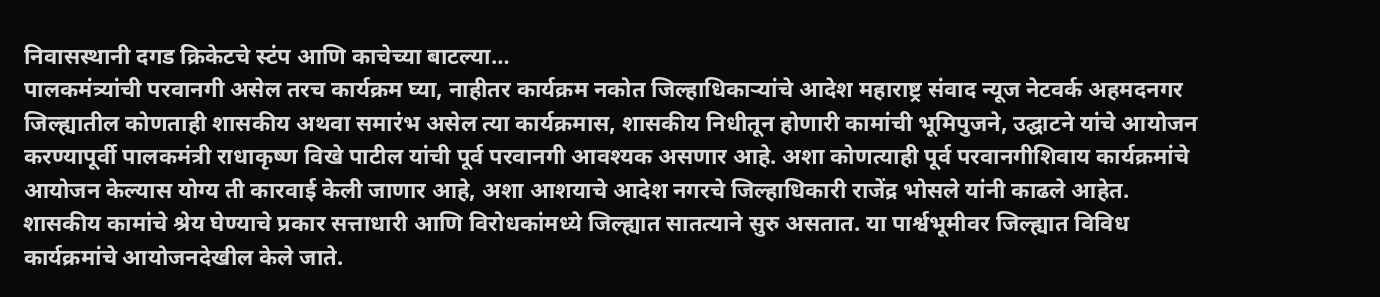निवासस्थानी दगड क्रिकेटचे स्टंप आणि काचेच्या बाटल्या…
पालकमंत्र्यांची परवानगी असेल तरच कार्यक्रम घ्या, नाहीतर कार्यक्रम नकोत जिल्हाधिकाऱ्यांचे आदेश महाराष्ट्र संवाद न्यूज नेटवर्क अहमदनगर जिल्ह्यातील कोणताही शासकीय अथवा समारंभ असेल त्या कार्यक्रमास, शासकीय निधीतून होणारी कामांची भूमिपुजने, उद्घाटने यांचे आयोजन करण्यापूर्वी पालकमंत्री राधाकृष्ण विखे पाटील यांची पूर्व परवानगी आवश्यक असणार आहे. अशा कोणत्याही पूर्व परवानगीशिवाय कार्यक्रमांचे आयोजन केल्यास योग्य ती कारवाई केली जाणार आहे, अशा आशयाचे आदेश नगरचे जिल्हाधिकारी राजेंद्र भोसले यांनी काढले आहेत. शासकीय कामांचे श्रेय घेण्याचे प्रकार सत्ताधारी आणि विरोधकांमध्ये जिल्ह्यात सातत्याने सुरु असतात. या पार्श्वभूमीवर जिल्ह्यात विविध कार्यक्रमांचे आयोजनदेखील केले जाते.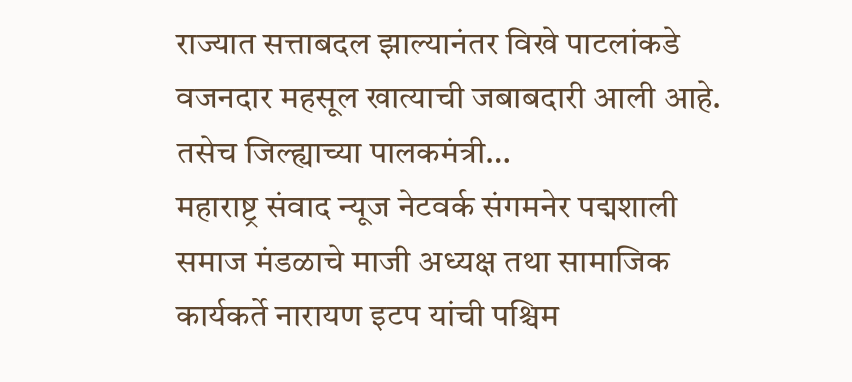राज्यात सत्ताबदल झाल्यानंतर विखे पाटलांकडे वजनदार महसूल खात्याची जबाबदारी आली आहे. तसेच जिल्ह्याच्या पालकमंत्री…
महाराष्ट्र संवाद न्यूज नेटवर्क संगमनेर पद्मशाली समाज मंडळाचे माजी अध्यक्ष तथा सामाजिक कार्यकर्ते नारायण इटप यांची पश्चिम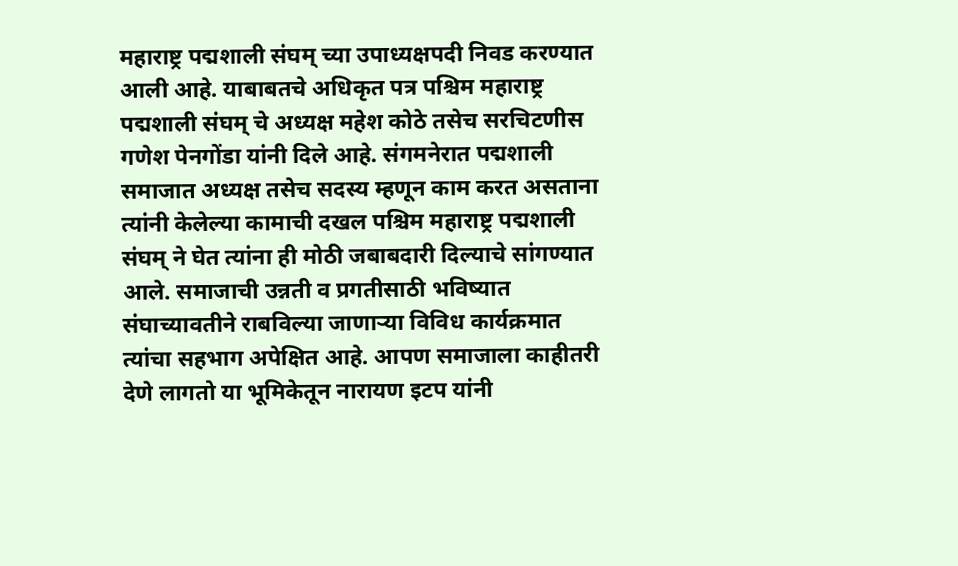महाराष्ट्र पद्मशाली संघम् च्या उपाध्यक्षपदी निवड करण्यात आली आहे. याबाबतचे अधिकृत पत्र पश्चिम महाराष्ट्र पद्मशाली संघम् चे अध्यक्ष महेश कोठे तसेच सरचिटणीस गणेश पेनगोंडा यांनी दिले आहे. संगमनेरात पद्मशाली समाजात अध्यक्ष तसेच सदस्य म्हणून काम करत असताना त्यांनी केलेल्या कामाची दखल पश्चिम महाराष्ट्र पद्मशाली संघम् ने घेत त्यांना ही मोठी जबाबदारी दिल्याचे सांगण्यात आले. समाजाची उन्नती व प्रगतीसाठी भविष्यात संघाच्यावतीने राबविल्या जाणाऱ्या विविध कार्यक्रमात त्यांचा सहभाग अपेक्षित आहे. आपण समाजाला काहीतरी देणे लागतो या भूमिकेतून नारायण इटप यांनी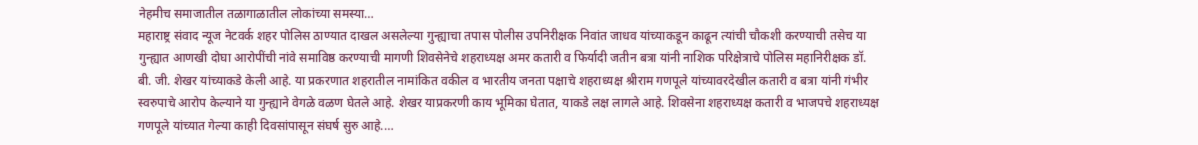नेहमीच समाजातील तळागाळातील लोकांच्या समस्या…
महाराष्ट्र संवाद न्यूज नेटवर्क शहर पोलिस ठाण्यात दाखल असलेल्या गुन्ह्याचा तपास पोलीस उपनिरीक्षक निवांत जाधव यांच्याकडून काढून त्यांची चौकशी करण्याची तसेच या गुन्ह्यात आणखी दोघा आरोपींची नांवे समाविष्ठ करण्याची मागणी शिवसेनेचे शहराध्यक्ष अमर कतारी व फिर्यादी जतीन बत्रा यांनी नाशिक परिक्षेत्राचे पोलिस महानिरीक्षक डॉ. बी. जी. शेखर यांच्याकडे केली आहे. या प्रकरणात शहरातील नामांकित वकील व भारतीय जनता पक्षाचे शहराध्यक्ष श्रीराम गणपूले यांच्यावरदेखील कतारी व बत्रा यांनी गंभीर स्वरुपाचे आरोप केल्याने या गुन्ह्याने वेगळे वळण घेतले आहे. शेखर याप्रकरणी काय भूमिका घेतात, याकडे लक्ष लागले आहे. शिवसेना शहराध्यक्ष कतारी व भाजपचे शहराध्यक्ष गणपूले यांच्यात गेल्या काही दिवसांपासून संघर्ष सुरु आहे.…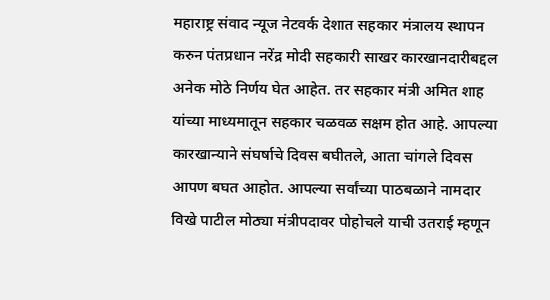महाराष्ट्र संवाद न्यूज नेटवर्क देशात सहकार मंत्रालय स्थापन करुन पंतप्रधान नरेंद्र मोदी सहकारी साखर कारखानदारीबद्दल अनेक मोठे निर्णय घेत आहेत. तर सहकार मंत्री अमित शाह यांच्या माध्यमातून सहकार चळवळ सक्षम होत आहे. आपल्या कारखान्याने संघर्षाचे दिवस बघीतले, आता चांगले दिवस आपण बघत आहोत. आपल्या सर्वांच्या पाठबळाने नामदार विखे पाटील मोठ्या मंत्रीपदावर पोहोचले याची उतराई म्हणून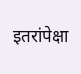इतरांपेक्षा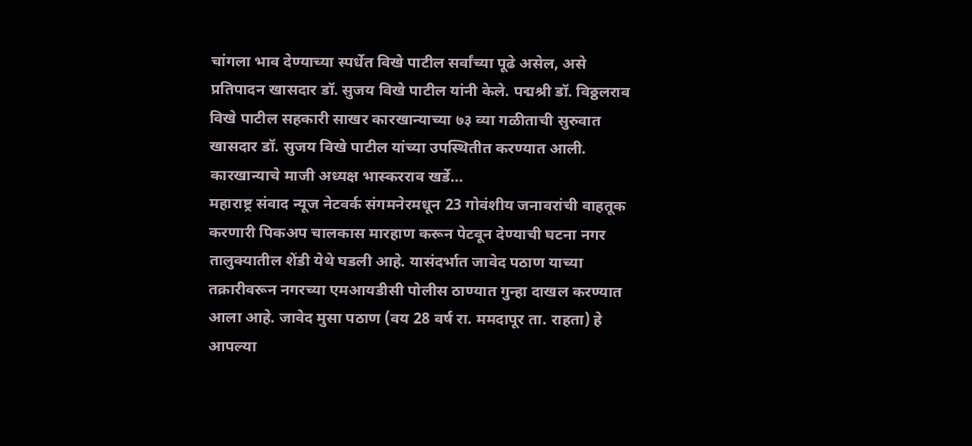चांगला भाव देण्याच्या स्पर्धेत विखे पाटील सर्वांच्या पूढे असेल, असे प्रतिपादन खासदार डॉ. सुजय विखे पाटील यांनी केले. पद्मश्री डॉ. विठ्ठलराव विखे पाटील सहकारी साखर कारखान्याच्या ७३ व्या गळीताची सुरुवात खासदार डॉ. सुजय विखे पाटील यांच्या उपस्थितीत करण्यात आली. कारखान्याचे माजी अध्यक्ष भास्करराव खर्डे…
महाराष्ट्र संवाद न्यूज नेटवर्क संगमनेरमधून 23 गोवंशीय जनावरांची वाहतूक करणारी पिकअप चालकास मारहाण करून पेटवून देण्याची घटना नगर तालुक्यातील शेंडी येथे घडली आहे. यासंदर्भात जावेद पठाण याच्या तक्रारीवरून नगरच्या एमआयडीसी पोलीस ठाण्यात गुन्हा दाखल करण्यात आला आहे. जावेद मुसा पठाण (वय 28 वर्ष रा. ममदापूर ता. राहता) हे आपल्या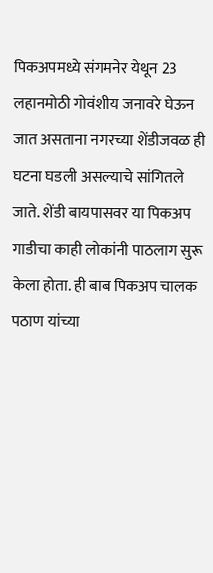पिकअपमध्ये संगमनेर येथून 23 लहानमोठी गोवंशीय जनावरे घेऊन जात असताना नगरच्या शेंडीजवळ ही घटना घडली असल्याचे सांगितले जाते. शेंडी बायपासवर या पिकअप गाडीचा काही लोकांनी पाठलाग सुरू केला होता. ही बाब पिकअप चालक पठाण यांच्या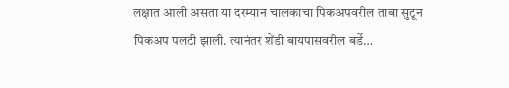लक्षात आली असता या दरम्यान चालकाचा पिकअपवरील ताबा सुटून पिकअप पलटी झाली. त्यानंतर शेंडी बायपासवरील बर्डे…